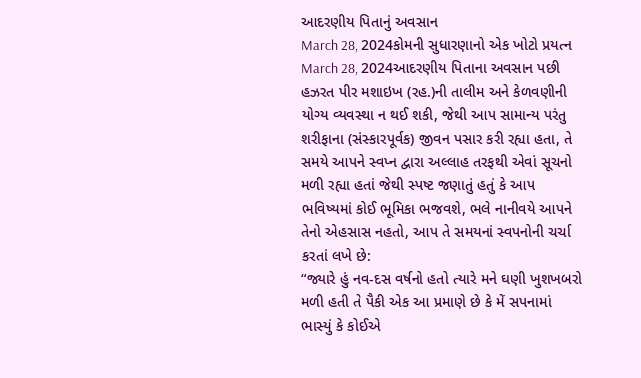આદરણીય પિતાનું અવસાન
March 28, 2024કોમની સુધારણાનો એક ખોટો પ્રયત્ન
March 28, 2024આદરણીય પિતાના અવસાન પછી હઝરત પીર મશાઇખ (રહ.)ની તાલીમ અને કેળવણીની યોગ્ય વ્યવસ્થા ન થઈ શકી, જેથી આપ સામાન્ય પરંતુ શરીફાના (સંસ્કારપૂર્વક) જીવન પસાર કરી રહ્યા હતા, તે સમયે આપને સ્વપ્ન દ્વારા અલ્લાહ તરફથી એવાં સૂચનો મળી રહ્યા હતાં જેથી સ્પષ્ટ જણાતું હતું કે આપ ભવિષ્યમાં કોઈ ભૂમિકા ભજવશે, ભલે નાનીવયે આપને તેનો એહસાસ નહતો, આપ તે સમયનાં સ્વપનોની ચર્ચા કરતાં લખે છે:
“જ્યારે હું નવ-દસ વર્ષનો હતો ત્યારે મને ઘણી ખુશખબરો મળી હતી તે પૈકી એક આ પ્રમાણે છે કે મેં સપનામાં ભાસ્યું કે કોઈએ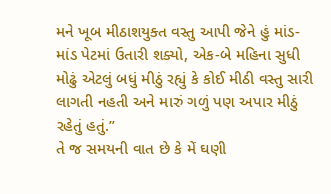મને ખૂબ મીઠાશયુક્ત વસ્તુ આપી જેને હું માંડ-માંડ પેટમાં ઉતારી શક્યો, એક-બે મહિના સુધી મોઢું એટલું બધું મીઠું રહ્યું કે કોઈ મીઠી વસ્તુ સારી લાગતી નહતી અને મારું ગળું પણ અપાર મીઠું રહેતું હતું.”
તે જ સમયની વાત છે કે મેં ઘણી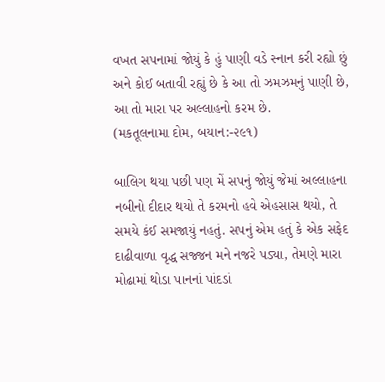વખત સપનામાં જોયું કે હું પાણી વડે સ્નાન કરી રહ્યો છું અને કોઈ બતાવી રહ્યું છે કે આ તો ઝમઝમનું પાણી છે, આ તો મારા પર અલ્લાહનો કરમ છે.
(મકતૂલનામા દોમ, બયાન:-૨૯૧)

બાલિગ થયા પછી પણ મેં સપનું જોયું જેમાં અલ્લાહના નબીનો દીદાર થયો તે કરમનો હવે એહસાસ થયો, તે સમયે કંઈ સમજાયું નહતું. સપનું એમ હતું કે એક સફેદ દાઢીવાળા વૃદ્ધ સજ્જન મને નજરે પડ્યા, તેમણે મારા મોઢામાં થોડા પાનનાં પાંદડાં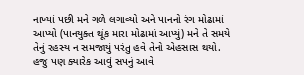નાખ્યાં પછી મને ગળે લગાવ્યો અને પાનનો રંગ મોઢામાં આપ્યો (પાનયુક્ત થૂંક મારા મોઢામાં આપ્યું) મને તે સમયે તેનું રહસ્ય ન સમજાયું પરંતુ હવે તેનો એહસાસ થયો.
હજુ પણ ક્યારેક આવું સપનું આવે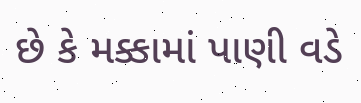છે કે મક્કામાં પાણી વડે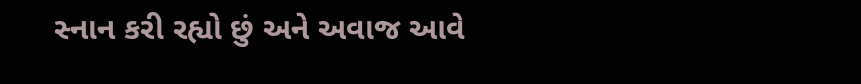સ્નાન કરી રહ્યો છું અને અવાજ આવે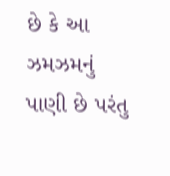છે કે આ ઝમઝમનું પાણી છે પરંતુ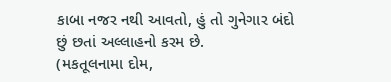કાબા નજર નથી આવતો, હું તો ગુનેગાર બંદો છું છતાં અલ્લાહનો કરમ છે.
(મકતૂલનામા દોમ,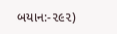બયાન:-૨૯૨)